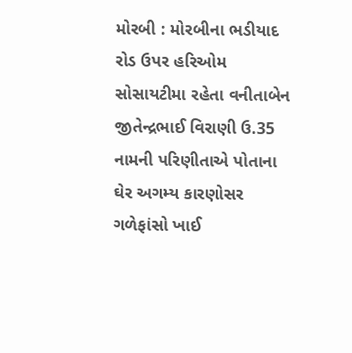મોરબી : મોરબીના ભડીયાદ રોડ ઉપર હરિઓમ સોસાયટીમા રહેતા વનીતાબેન જીતેન્દ્રભાઈ વિરાણી ઉ.35 નામની પરિણીતાએ પોતાના ઘેર અગમ્ય કારણોસર ગળેફાંસો ખાઈ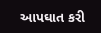આપઘાત કરી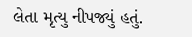લેતા મૃત્યુ નીપજ્યું હતું.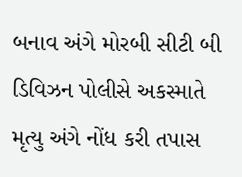બનાવ અંગે મોરબી સીટી બી ડિવિઝન પોલીસે અકસ્માતે મૃત્યુ અંગે નોંધ કરી તપાસ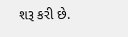શરૂ કરી છે.